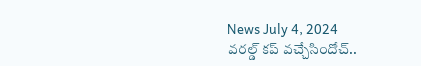News July 4, 2024
వరల్డ్ కప్ వచ్చేసిందోచ్..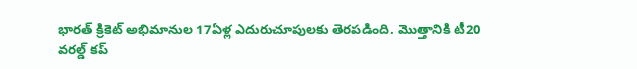భారత్ క్రికెట్ అభిమానుల 17ఏళ్ల ఎదురుచూపులకు తెరపడింది. మొత్తానికి టీ20 వరల్డ్ కప్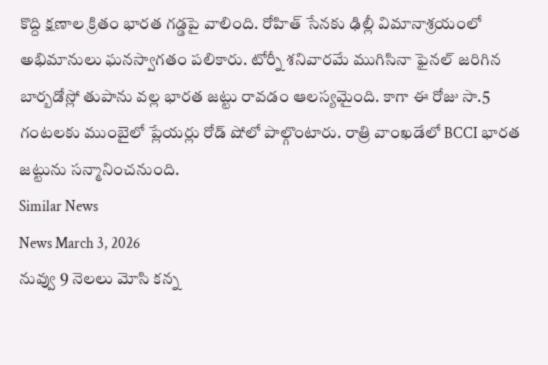కొద్ది క్షణాల క్రితం భారత గడ్డపై వాలింది. రోహిత్ సేనకు ఢిల్లీ విమానాశ్రయంలో అభిమానులు ఘనస్వాగతం పలికారు. టోర్నీ శనివారమే ముగిసినా ఫైనల్ జరిగిన బార్బడోస్లో తుపాను వల్ల భారత జట్టు రావడం ఆలస్యమైంది. కాగా ఈ రోజు సా.5 గంటలకు ముంబైలో ప్లేయర్లు రోడ్ షోలో పాల్గొంటారు. రాత్రి వాంఖడేలో BCCI భారత జట్టును సన్మానించనుంది.
Similar News
News March 3, 2026
నువ్వు 9 నెలలు మోసి కన్న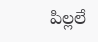పిల్లలే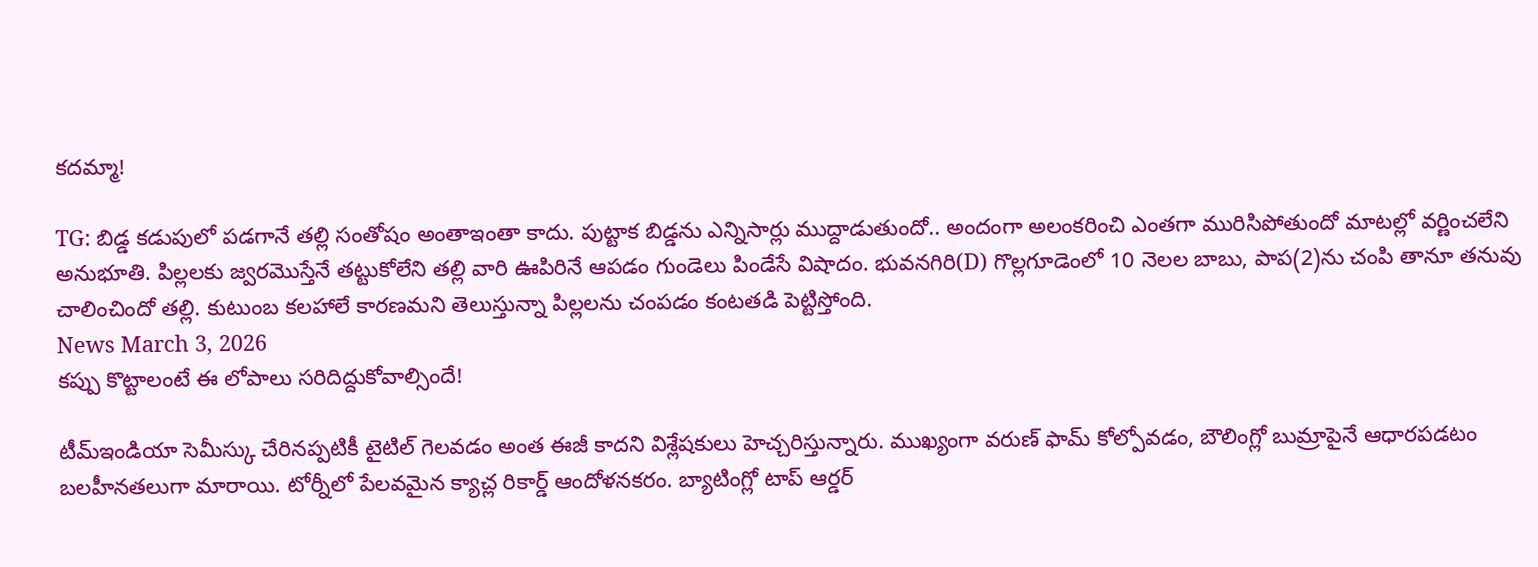కదమ్మా!

TG: బిడ్డ కడుపులో పడగానే తల్లి సంతోషం అంతాఇంతా కాదు. పుట్టాక బిడ్డను ఎన్నిసార్లు ముద్దాడుతుందో.. అందంగా అలంకరించి ఎంతగా మురిసిపోతుందో మాటల్లో వర్ణించలేని అనుభూతి. పిల్లలకు జ్వరమొస్తేనే తట్టుకోలేని తల్లి వారి ఊపిరినే ఆపడం గుండెలు పిండేసే విషాదం. భువనగిరి(D) గొల్లగూడెంలో 10 నెలల బాబు, పాప(2)ను చంపి తానూ తనువు చాలించిందో తల్లి. కుటుంబ కలహాలే కారణమని తెలుస్తున్నా పిల్లలను చంపడం కంటతడి పెట్టిస్తోంది.
News March 3, 2026
కప్పు కొట్టాలంటే ఈ లోపాలు సరిదిద్దుకోవాల్సిందే!

టీమ్ఇండియా సెమీస్కు చేరినప్పటికీ టైటిల్ గెలవడం అంత ఈజీ కాదని విశ్లేషకులు హెచ్చరిస్తున్నారు. ముఖ్యంగా వరుణ్ ఫామ్ కోల్పోవడం, బౌలింగ్లో బుమ్రాపైనే ఆధారపడటం బలహీనతలుగా మారాయి. టోర్నీలో పేలవమైన క్యాచ్ల రికార్డ్ ఆందోళనకరం. బ్యాటింగ్లో టాప్ ఆర్డర్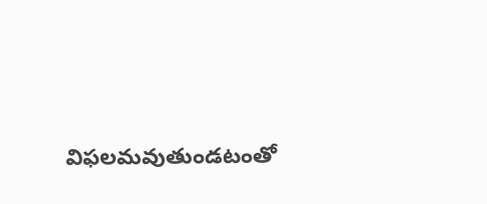విఫలమవుతుండటంతో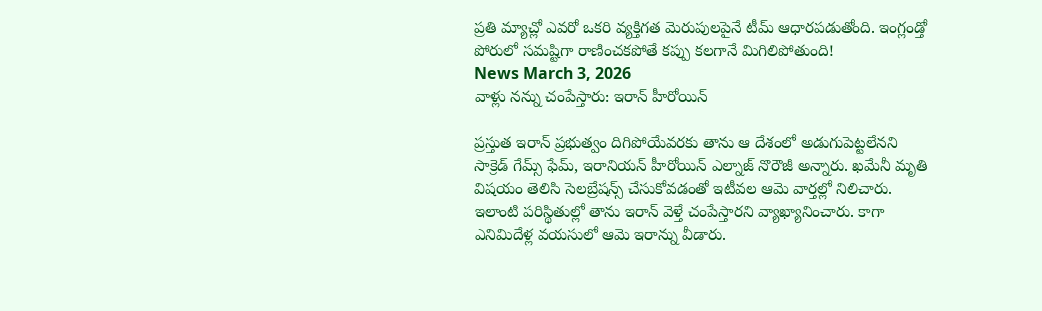ప్రతి మ్యాచ్లో ఎవరో ఒకరి వ్యక్తిగత మెరుపులపైనే టీమ్ ఆధారపడుతోంది. ఇంగ్లండ్తో పోరులో సమష్టిగా రాణించకపోతే కప్పు కలగానే మిగిలిపోతుంది!
News March 3, 2026
వాళ్లు నన్ను చంపేస్తారు: ఇరాన్ హీరోయిన్

ప్రస్తుత ఇరాన్ ప్రభుత్వం దిగిపోయేవరకు తాను ఆ దేశంలో అడుగుపెట్టలేనని సాక్రెడ్ గేమ్స్ ఫేమ్, ఇరానియన్ హీరోయిన్ ఎల్నాజ్ నొరౌజీ అన్నారు. ఖమేనీ మృతి విషయం తెలిసి సెలబ్రేషన్స్ చేసుకోవడంతో ఇటీవల ఆమె వార్తల్లో నిలిచారు. ఇలాంటి పరిస్థితుల్లో తాను ఇరాన్ వెళ్తే చంపేస్తారని వ్యాఖ్యానించారు. కాగా ఎనిమిదేళ్ల వయసులో ఆమె ఇరాన్ను వీడారు.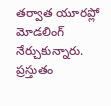తర్వాత యూరప్లో మోడలింగ్ నేర్చుకున్నారు. ప్రస్తుతం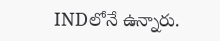INDలోనే ఉన్నారు.